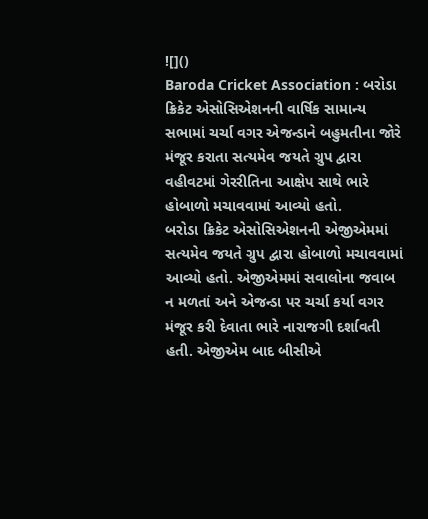![]()
Baroda Cricket Association : બરોડા ક્રિકેટ એસોસિએશનની વાર્ષિક સામાન્ય સભામાં ચર્ચા વગર એજન્ડાને બહુમતીના જોરે મંજૂર કરાતા સત્યમેવ જયતે ગ્રુપ દ્વારા વહીવટમાં ગેરરીતિના આક્ષેપ સાથે ભારે હોબાળો મચાવવામાં આવ્યો હતો.
બરોડા ક્રિકેટ એસોસિએશનની એજીએમમાં સત્યમેવ જયતે ગ્રુપ દ્વારા હોબાળો મચાવવામાં આવ્યો હતો. એજીએમમાં સવાલોના જવાબ ન મળતાં અને એજન્ડા પર ચર્ચા કર્યા વગર મંજૂર કરી દેવાતા ભારે નારાજગી દર્શાવતી હતી. એજીએમ બાદ બીસીએ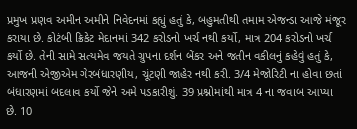પ્રમુખ પ્રણવ અમીન અમીને નિવેદનમાં કહ્યું હતું કે, બહુમતીથી તમામ એજન્ડા આજે મંજૂર કરાયા છે. કોટંબી ક્રિકેટ મેદાનમાં 342 કરોડનો ખર્ચ નથી કર્યો, માત્ર 204 કરોડનો ખર્ચ કર્યો છે. તેની સામે સત્યમેવ જયતે ગ્રુપના દર્શન બેંકર અને જતીન વકીલનું કહેવું હતું કે, આજની એજીએમ ગેરબંધારણીય, ચૂંટણી જાહેર નથી કરી. 3/4 મેજોરિટી ના હોવા છતાં બંધારણમાં બદલાવ કર્યો જેને અમે પડકારીશું. 39 પ્રશ્નોમાંથી માત્ર 4 ના જવાબ આપ્યા છે. 10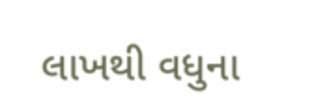લાખથી વધુના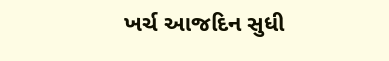ખર્ચ આજદિન સુધી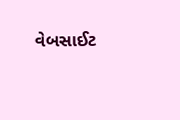વેબસાઈટ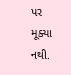પર મૂક્યા નથી.